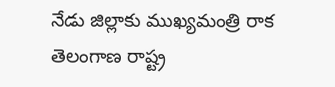నేడు జిల్లాకు ముఖ్యమంత్రి రాక తెలంగాణ రాష్ట్ర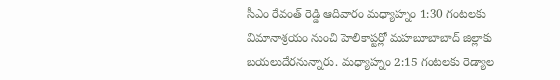సీఎం రేవంత్ రెడ్డి ఆదివారం మధ్యాహ్నం 1:30 గంటలకు విమానాశ్రయం నుంచి హెలికాప్టర్లో మహబూబాబాద్ జిల్లాకు బయలుదేరనున్నారు. మధ్యాహ్నం 2:15 గంటలకు రెడ్యాల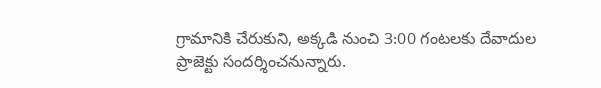గ్రామానికి చేరుకుని, అక్కడి నుంచి 3:00 గంటలకు దేవాదుల ప్రాజెక్టు సందర్శించనున్నారు.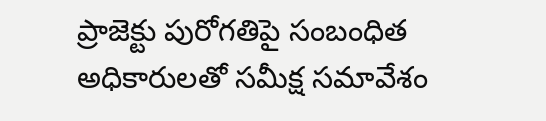ప్రాజెక్టు పురోగతిపై సంబంధిత అధికారులతో సమీక్ష సమావేశం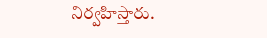నిర్వహిస్తారు.